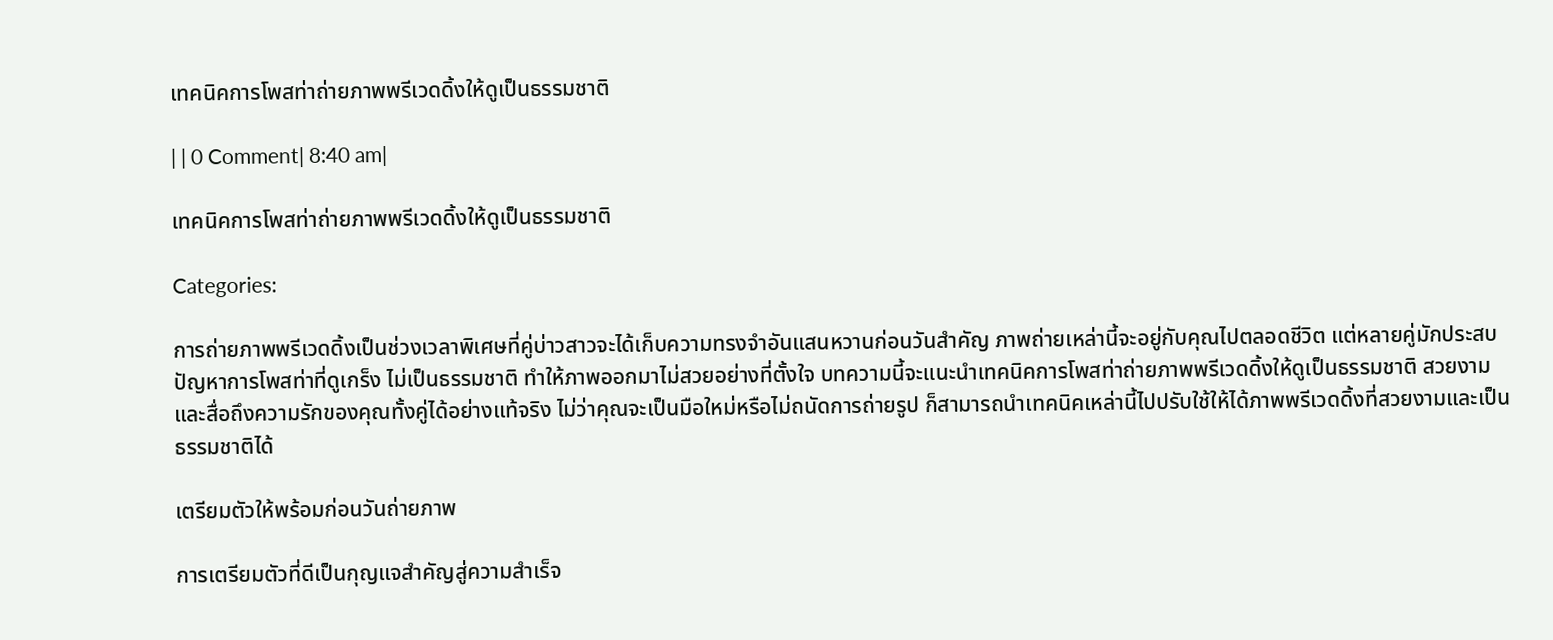เทคนิคการโพสท่าถ่ายภาพพรีเวดดิ้งให้ดูเป็นธรรมชาติ

| | 0 Comment| 8:40 am|

เทคนิคการโพสท่าถ่ายภาพพรีเวดดิ้งให้ดูเป็นธรรมชาติ

Categories:

การถ่ายภาพพรีเวดดิ้งเป็นช่วงเวลาพิเศษที่คู่บ่าวสาวจะได้เก็บความทรงจำอันแสนหวานก่อนวันสำคัญ ภาพถ่ายเหล่านี้จะอยู่กับคุณไปตลอดชีวิต แต่หลายคู่มักประสบปัญหาการโพสท่าที่ดูเกร็ง ไม่เป็นธรรมชาติ ทำให้ภาพออกมาไม่สวยอย่างที่ตั้งใจ บทความนี้จะแนะนำเทคนิคการโพสท่าถ่ายภาพพรีเวดดิ้งให้ดูเป็นธรรมชาติ สวยงาม และสื่อถึงความรักของคุณทั้งคู่ได้อย่างแท้จริง ไม่ว่าคุณจะเป็นมือใหม่หรือไม่ถนัดการถ่ายรูป ก็สามารถนำเทคนิคเหล่านี้ไปปรับใช้ให้ได้ภาพพรีเวดดิ้งที่สวยงามและเป็นธรรมชาติได้

เตรียมตัวให้พร้อมก่อนวันถ่ายภาพ

การเตรียมตัวที่ดีเป็นกุญแจสำคัญสู่ความสำเร็จ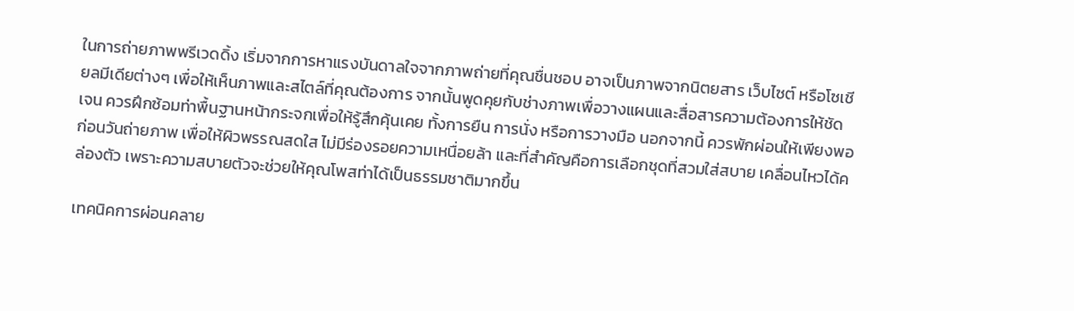ในการถ่ายภาพพรีเวดดิ้ง เริ่มจากการหาแรงบันดาลใจจากภาพถ่ายที่คุณชื่นชอบ อาจเป็นภาพจากนิตยสาร เว็บไซต์ หรือโซเชียลมีเดียต่างๆ เพื่อให้เห็นภาพและสไตล์ที่คุณต้องการ จากนั้นพูดคุยกับช่างภาพเพื่อวางแผนและสื่อสารความต้องการให้ชัดเจน ควรฝึกซ้อมท่าพื้นฐานหน้ากระจกเพื่อให้รู้สึกคุ้นเคย ทั้งการยืน การนั่ง หรือการวางมือ นอกจากนี้ ควรพักผ่อนให้เพียงพอก่อนวันถ่ายภาพ เพื่อให้ผิวพรรณสดใส ไม่มีร่องรอยความเหนื่อยล้า และที่สำคัญคือการเลือกชุดที่สวมใส่สบาย เคลื่อนไหวได้คล่องตัว เพราะความสบายตัวจะช่วยให้คุณโพสท่าได้เป็นธรรมชาติมากขึ้น

เทคนิคการผ่อนคลาย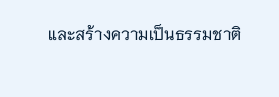และสร้างความเป็นธรรมชาติ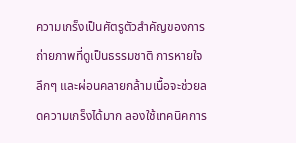ความเกร็งเป็นศัตรูตัวสำคัญของการถ่ายภาพที่ดูเป็นธรรมชาติ การหายใจลึกๆ และผ่อนคลายกล้ามเนื้อจะช่วยลดความเกร็งได้มาก ลองใช้เทคนิคการ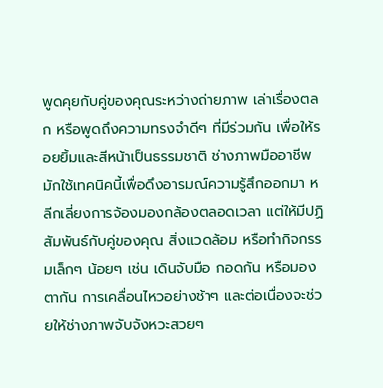พูดคุยกับคู่ของคุณระหว่างถ่ายภาพ เล่าเรื่องตลก หรือพูดถึงความทรงจำดีๆ ที่มีร่วมกัน เพื่อให้รอยยิ้มและสีหน้าเป็นธรรมชาติ ช่างภาพมืออาชีพมักใช้เทคนิคนี้เพื่อดึงอารมณ์ความรู้สึกออกมา หลีกเลี่ยงการจ้องมองกล้องตลอดเวลา แต่ให้มีปฏิสัมพันธ์กับคู่ของคุณ สิ่งแวดล้อม หรือทำกิจกรรมเล็กๆ น้อยๆ เช่น เดินจับมือ กอดกัน หรือมองตากัน การเคลื่อนไหวอย่างช้าๆ และต่อเนื่องจะช่วยให้ช่างภาพจับจังหวะสวยๆ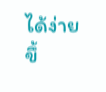ได้ง่ายขึ้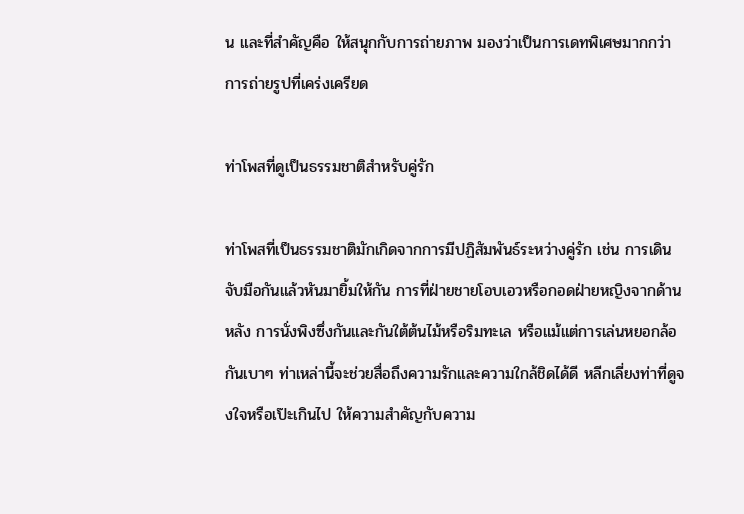น และที่สำคัญคือ ให้สนุกกับการถ่ายภาพ มองว่าเป็นการเดทพิเศษมากกว่าการถ่ายรูปที่เคร่งเครียด

ท่าโพสที่ดูเป็นธรรมชาติสำหรับคู่รัก

ท่าโพสที่เป็นธรรมชาติมักเกิดจากการมีปฏิสัมพันธ์ระหว่างคู่รัก เช่น การเดินจับมือกันแล้วหันมายิ้มให้กัน การที่ฝ่ายชายโอบเอวหรือกอดฝ่ายหญิงจากด้านหลัง การนั่งพิงซึ่งกันและกันใต้ต้นไม้หรือริมทะเล หรือแม้แต่การเล่นหยอกล้อกันเบาๆ ท่าเหล่านี้จะช่วยสื่อถึงความรักและความใกล้ชิดได้ดี หลีกเลี่ยงท่าที่ดูจงใจหรือเป๊ะเกินไป ให้ความสำคัญกับความ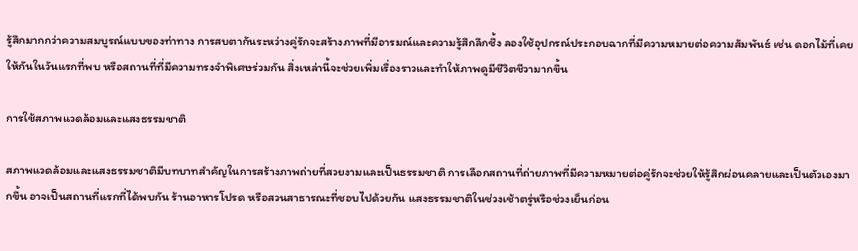รู้สึกมากกว่าความสมบูรณ์แบบของท่าทาง การสบตากันระหว่างคู่รักจะสร้างภาพที่มีอารมณ์และความรู้สึกลึกซึ้ง ลองใช้อุปกรณ์ประกอบฉากที่มีความหมายต่อความสัมพันธ์ เช่น ดอกไม้ที่เคยให้กันในวันแรกที่พบ หรือสถานที่ที่มีความทรงจำพิเศษร่วมกัน สิ่งเหล่านี้จะช่วยเพิ่มเรื่องราวและทำให้ภาพดูมีชีวิตชีวามากขึ้น

การใช้สภาพแวดล้อมและแสงธรรมชาติ

สภาพแวดล้อมและแสงธรรมชาติมีบทบาทสำคัญในการสร้างภาพถ่ายที่สวยงามและเป็นธรรมชาติ การเลือกสถานที่ถ่ายภาพที่มีความหมายต่อคู่รักจะช่วยให้รู้สึกผ่อนคลายและเป็นตัวเองมากขึ้น อาจเป็นสถานที่แรกที่ได้พบกัน ร้านอาหารโปรด หรือสวนสาธารณะที่ชอบไปด้วยกัน แสงธรรมชาติในช่วงเช้าตรู่หรือช่วงเย็นก่อน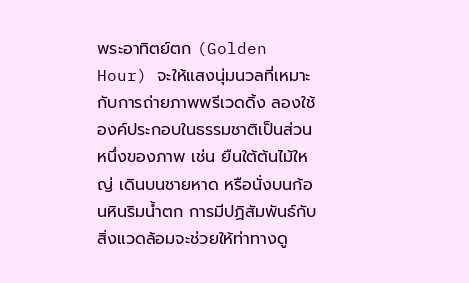พระอาทิตย์ตก (Golden Hour) จะให้แสงนุ่มนวลที่เหมาะกับการถ่ายภาพพรีเวดดิ้ง ลองใช้องค์ประกอบในธรรมชาติเป็นส่วนหนึ่งของภาพ เช่น ยืนใต้ต้นไม้ใหญ่ เดินบนชายหาด หรือนั่งบนก้อนหินริมน้ำตก การมีปฏิสัมพันธ์กับสิ่งแวดล้อมจะช่วยให้ท่าทางดู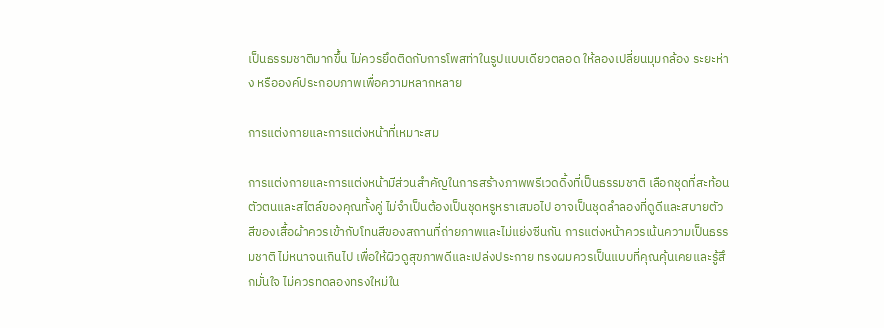เป็นธรรมชาติมากขึ้น ไม่ควรยึดติดกับการโพสท่าในรูปแบบเดียวตลอด ให้ลองเปลี่ยนมุมกล้อง ระยะห่าง หรือองค์ประกอบภาพเพื่อความหลากหลาย

การแต่งกายและการแต่งหน้าที่เหมาะสม

การแต่งกายและการแต่งหน้ามีส่วนสำคัญในการสร้างภาพพรีเวดดิ้งที่เป็นธรรมชาติ เลือกชุดที่สะท้อนตัวตนและสไตล์ของคุณทั้งคู่ ไม่จำเป็นต้องเป็นชุดหรูหราเสมอไป อาจเป็นชุดลำลองที่ดูดีและสบายตัว สีของเสื้อผ้าควรเข้ากับโทนสีของสถานที่ถ่ายภาพและไม่แย่งซีนกัน การแต่งหน้าควรเน้นความเป็นธรรมชาติ ไม่หนาจนเกินไป เพื่อให้ผิวดูสุขภาพดีและเปล่งประกาย ทรงผมควรเป็นแบบที่คุณคุ้นเคยและรู้สึกมั่นใจ ไม่ควรทดลองทรงใหม่ใน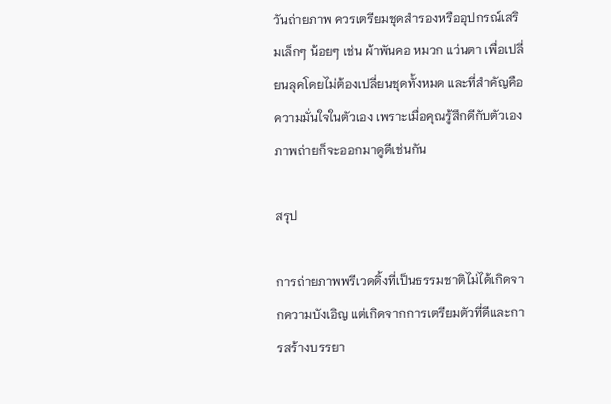วันถ่ายภาพ ควรเตรียมชุดสำรองหรืออุปกรณ์เสริมเล็กๆ น้อยๆ เช่น ผ้าพันคอ หมวก แว่นตา เพื่อเปลี่ยนลุคโดยไม่ต้องเปลี่ยนชุดทั้งหมด และที่สำคัญคือ ความมั่นใจในตัวเอง เพราะเมื่อคุณรู้สึกดีกับตัวเอง ภาพถ่ายก็จะออกมาดูดีเช่นกัน

สรุป

การถ่ายภาพพรีเวดดิ้งที่เป็นธรรมชาติไม่ได้เกิดจากความบังเอิญ แต่เกิดจากการเตรียมตัวที่ดีและการสร้างบรรยา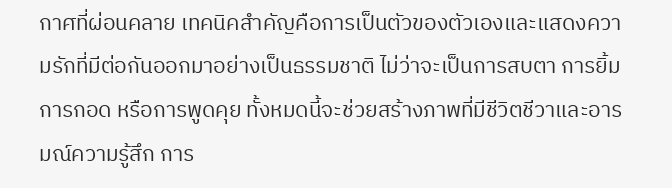กาศที่ผ่อนคลาย เทคนิคสำคัญคือการเป็นตัวของตัวเองและแสดงความรักที่มีต่อกันออกมาอย่างเป็นธรรมชาติ ไม่ว่าจะเป็นการสบตา การยิ้ม การกอด หรือการพูดคุย ทั้งหมดนี้จะช่วยสร้างภาพที่มีชีวิตชีวาและอารมณ์ความรู้สึก การ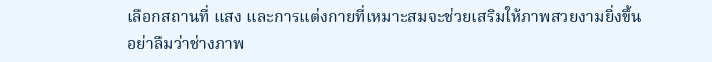เลือกสถานที่ แสง และการแต่งกายที่เหมาะสมจะช่วยเสริมให้ภาพสวยงามยิ่งขึ้น อย่าลืมว่าช่างภาพ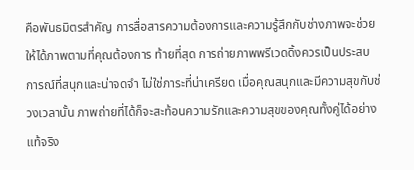คือพันธมิตรสำคัญ การสื่อสารความต้องการและความรู้สึกกับช่างภาพจะช่วยให้ได้ภาพตามที่คุณต้องการ ท้ายที่สุด การถ่ายภาพพรีเวดดิ้งควรเป็นประสบการณ์ที่สนุกและน่าจดจำ ไม่ใช่ภาระที่น่าเครียด เมื่อคุณสนุกและมีความสุขกับช่วงเวลานั้น ภาพถ่ายที่ได้ก็จะสะท้อนความรักและความสุขของคุณทั้งคู่ได้อย่างแท้จริง